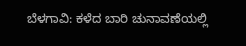ಬೆಳಗಾವಿ: ಕಳೆದ ಬಾರಿ ಚುನಾವಣೆಯಲ್ಲಿ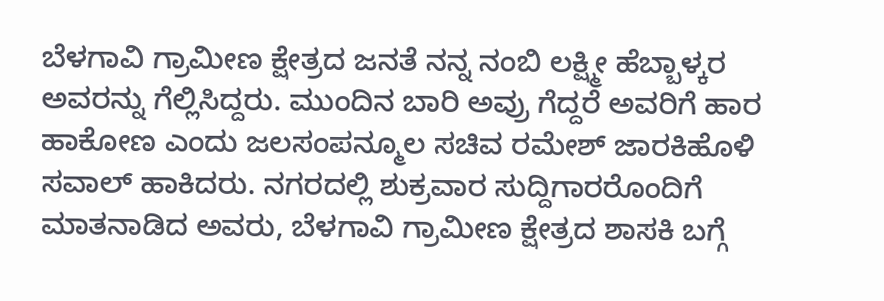ಬೆಳಗಾವಿ ಗ್ರಾಮೀಣ ಕ್ಷೇತ್ರದ ಜನತೆ ನನ್ನ ನಂಬಿ ಲಕ್ಷ್ಮೀ ಹೆಬ್ಬಾಳ್ಕರ ಅವರನ್ನು ಗೆಲ್ಲಿಸಿದ್ದರು. ಮುಂದಿನ ಬಾರಿ ಅವ್ರು ಗೆದ್ದರೆ ಅವರಿಗೆ ಹಾರ ಹಾಕೋಣ ಎಂದು ಜಲಸಂಪನ್ಮೂಲ ಸಚಿವ ರಮೇಶ್ ಜಾರಕಿಹೊಳಿ ಸವಾಲ್ ಹಾಕಿದರು. ನಗರದಲ್ಲಿ ಶುಕ್ರವಾರ ಸುದ್ದಿಗಾರರೊಂದಿಗೆ ಮಾತನಾಡಿದ ಅವರು, ಬೆಳಗಾವಿ ಗ್ರಾಮೀಣ ಕ್ಷೇತ್ರದ ಶಾಸಕಿ ಬಗ್ಗೆ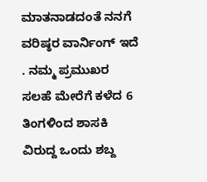ಮಾತನಾಡದಂತೆ ನನಗೆ ವರಿಷ್ಠರ ವಾರ್ನಿಂಗ್ ಇದೆ . ನಮ್ಮ ಪ್ರಮುಖರ ಸಲಹೆ ಮೇರೆಗೆ ಕಳೆದ 6 ತಿಂಗಳಿಂದ ಶಾಸಕಿ ವಿರುದ್ದ ಒಂದು ಶಬ್ದ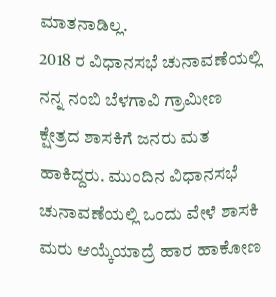ಮಾತನಾಡಿಲ್ಲ.
2018 ರ ವಿಧಾನಸಭೆ ಚುನಾವಣೆಯಲ್ಲಿ ನನ್ನ ನಂಬಿ ಬೆಳಗಾವಿ ಗ್ರಾಮೀಣ ಕ್ಷೇತ್ರದ ಶಾಸಕಿಗೆ ಜನರು ಮತ ಹಾಕಿದ್ದರು. ಮುಂದಿನ ವಿಧಾನಸಭೆ ಚುನಾವಣೆಯಲ್ಲಿ ಒಂದು ವೇಳೆ ಶಾಸಕಿ ಮರು ಆಯ್ಕೆಯಾದ್ರೆ ಹಾರ ಹಾಕೋಣ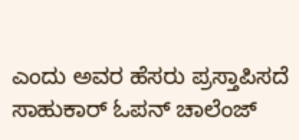ಎಂದು ಅವರ ಹೆಸರು ಪ್ರಸ್ತಾಪಿಸದೆ ಸಾಹುಕಾರ್ ಓಪನ್ ಚಾಲೆಂಜ್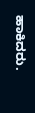ಹಾಕಿದರು.